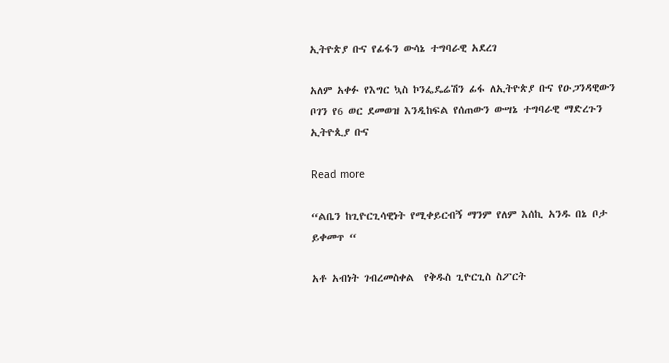ኢትዮጵያ ቡና የፊፋን ውሳኔ ተግባራዊ አደረገ

አለም አቀፉ የእግር ኳስ ኮንፌዴሬሽን ፊፋ ለኢትዮጵያ ቡና የዑጋንዳዊውን ቦገን የ6 ወር ደመወዝ እንዲከፍል የሰጠውን ውሣኔ ተግባራዊ ማድረጉን ኢትዮጲያ ቡና

Read more

“ልቤን ከጊዮርጊሳዊነት የሚቀይርብኝ ማንም የለም እሰኪ አንዱ በኔ ቦታ ይቀመጥ “

አቶ አብነት ገብረመስቀል  የቅዱስ ጊዮርጊስ ስፖርት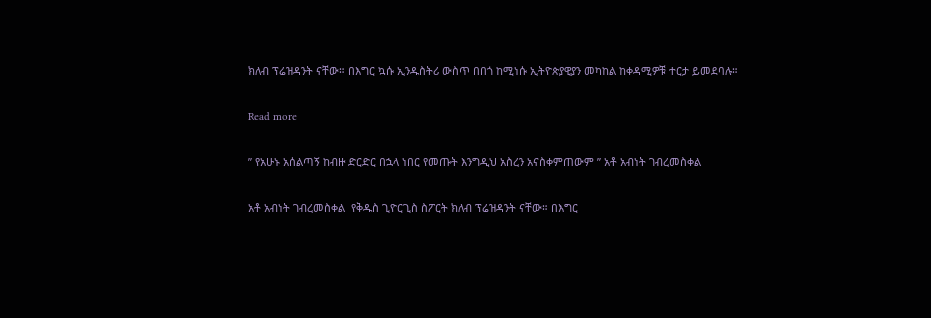ክለብ ፕሬዝዳንት ናቸው። በእግር ኳሱ ኢንዱስትሪ ውስጥ በበጎ ከሚነሱ ኢትዮጵያዊያን መካከል ከቀዳሚዎቹ ተርታ ይመደባሉ።

Read more

” የአሁኑ አሰልጣኝ ከብዙ ድርድር በኋላ ነበር የመጡት እንግዲህ አስረን አናስቀምጠውም ” አቶ አብነት ገብረመስቀል

አቶ አብነት ገብረመስቀል  የቅዱስ ጊዮርጊስ ስፖርት ክለብ ፕሬዝዳንት ናቸው። በእግር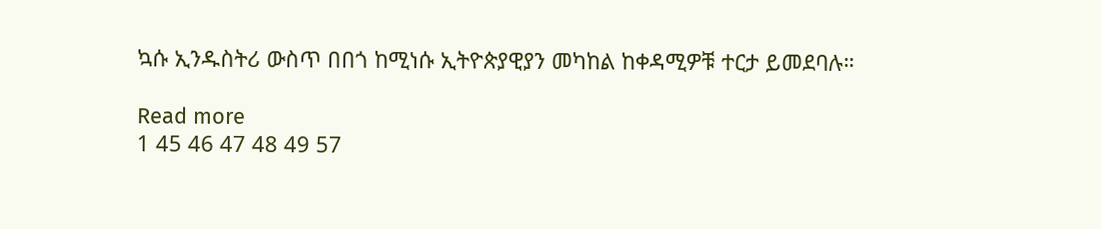ኳሱ ኢንዱስትሪ ውስጥ በበጎ ከሚነሱ ኢትዮጵያዊያን መካከል ከቀዳሚዎቹ ተርታ ይመደባሉ።

Read more
1 45 46 47 48 49 57